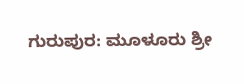ಗುರುಪುರ: ಮೂಳೂರು ಶ್ರೀ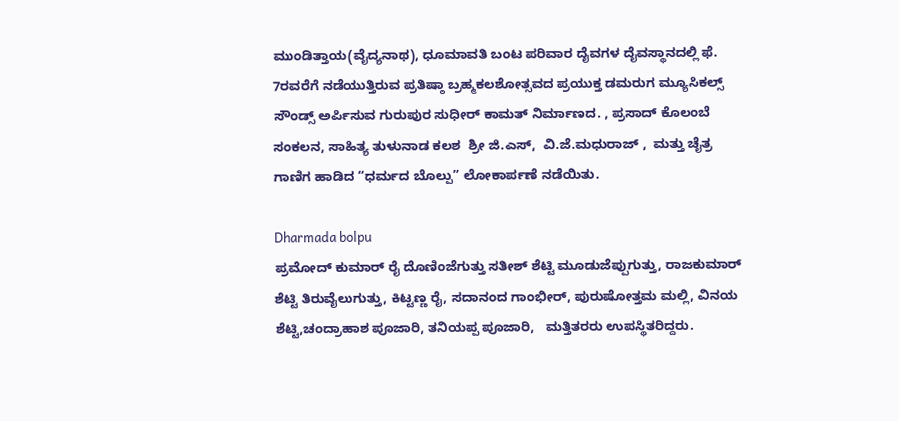ಮುಂಡಿತ್ತಾಯ(ವೈದ್ಯನಾಥ), ಧೂಮಾವತಿ ಬಂಟ ಪರಿವಾರ ದೈವಗಳ ದೈವಸ್ಥಾನದಲ್ಲಿ ಫೆ. 7ರವರೆಗೆ ನಡೆಯುತ್ತಿರುವ ಪ್ರತಿಷ್ಠಾ ಬ್ರಹ್ಮಕಲಶೋತ್ಸವದ ಪ್ರಯುಕ್ತ ಡಮರುಗ ಮ್ಯೂಸಿಕಲ್ಸ್ ಸೌಂಡ್ಸ್ ಅರ್ಪಿಸುವ ಗುರುಪುರ ಸುಧೀರ್ ಕಾಮತ್ ನಿರ್ಮಾಣದ. , ಪ್ರಸಾದ್ ಕೊಲಂಬೆ ಸಂಕಲನ, ಸಾಹಿತ್ಯ ತುಳುನಾಡ ಕಲಶ  ಶ್ರೀ ಜಿ.ಎಸ್,  ವಿ.ಜೆ.ಮಧುರಾಜ್ ,  ಮತ್ತು ಚೈತ್ರ ಗಾಣಿಗ ಹಾಡಿದ “ಧರ್ಮದ ಬೊಲ್ಪು” ಲೋಕಾರ್ಪಣೆ ನಡೆಯಿತು.

Dharmada bolpu
ಪ್ರಮೋದ್ ಕುಮಾರ್ ರೈ ದೊಣಿಂಜೆಗುತ್ತು ಸತೀಶ್ ಶೆಟ್ಟಿ ಮೂಡುಜೆಪ್ಪುಗುತ್ತು, ರಾಜಕುಮಾರ್ ಶೆಟ್ಟಿ ತಿರುವೈಲುಗುತ್ತು, ಕಿಟ್ಟಣ್ಣ ರೈ, ಸದಾನಂದ ಗಾಂಭೀರ್, ಪುರುಷೋತ್ತಮ ಮಲ್ಲಿ, ವಿನಯ ಶೆಟ್ಟಿ,ಚಂದ್ರಾಹಾಶ ಪೂಜಾರಿ, ತನಿಯಪ್ಪ ಪೂಜಾರಿ,   ಮತ್ತಿತರರು ಉಪಸ್ಥಿತರಿದ್ದರು.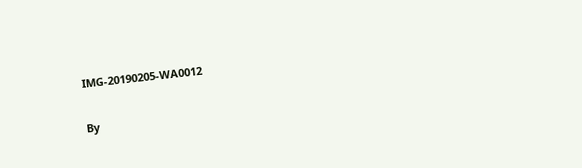IMG-20190205-WA0012

By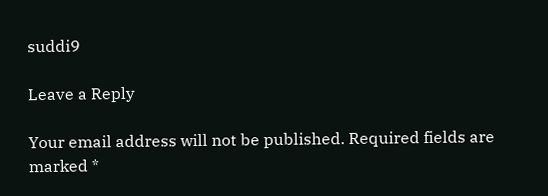suddi9

Leave a Reply

Your email address will not be published. Required fields are marked *